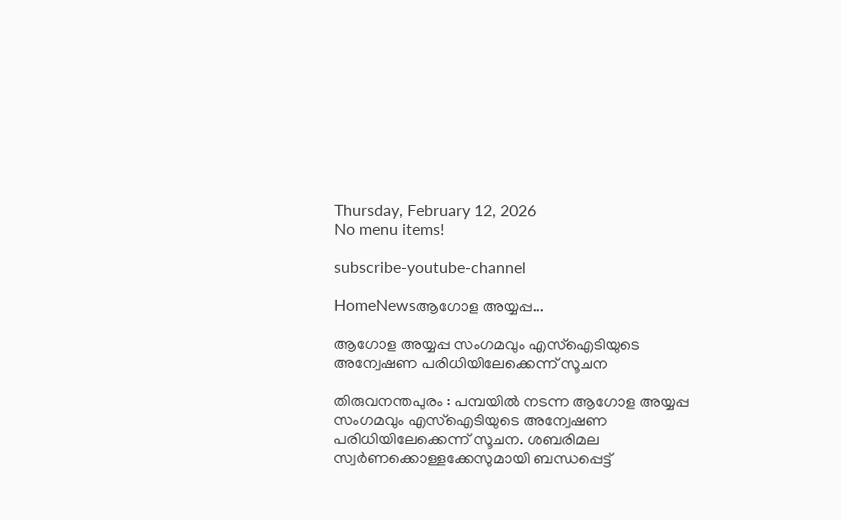Thursday, February 12, 2026
No menu items!

subscribe-youtube-channel

HomeNewsആഗോള അയ്യപ്പ...

ആഗോള അയ്യപ്പ സംഗമവും എസ്‌ഐടിയുടെ അന്വേഷണ പരിധിയിലേക്കെന്ന് സൂചന

തിരുവനന്തപുരം : പമ്പയില്‍ നടന്ന ആഗോള അയ്യപ്പ സംഗമവും എസ്‌ഐടിയുടെ അന്വേഷണ പരിധിയിലേക്കെന്ന് സൂചന. ശബരിമല സ്വര്‍ണക്കൊള്ളക്കേസുമായി ബന്ധപ്പെട്ട്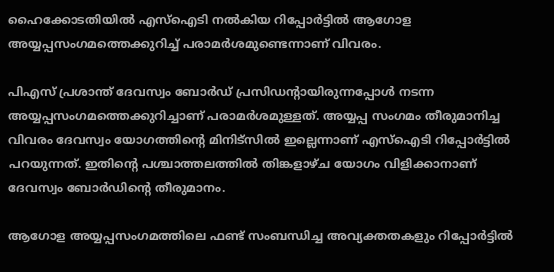ഹൈക്കോടതിയില്‍ എസ്‌ഐടി നല്‍കിയ റിപ്പോര്‍ട്ടില്‍ ആഗോള അയ്യപ്പസംഗമത്തെക്കുറിച്ച് പരാമര്‍ശമുണ്ടെന്നാണ് വിവരം.

പിഎസ് പ്രശാന്ത് ദേവസ്വം ബോര്‍ഡ് പ്രസിഡന്റായിരുന്നപ്പോള്‍ നടന്ന അയ്യപ്പസംഗമത്തെക്കുറിച്ചാണ് പരാമര്‍ശമുള്ളത്. അയ്യപ്പ സംഗമം തീരുമാനിച്ച വിവരം ദേവസ്വം യോഗത്തിന്റെ മിനിട്സില്‍ ഇല്ലെന്നാണ് എസ്‌ഐടി റിപ്പോര്‍ട്ടില്‍ പറയുന്നത്. ഇതിന്റെ പശ്ചാത്തലത്തില്‍ തിങ്കളാഴ്ച യോഗം വിളിക്കാനാണ് ദേവസ്വം ബോര്‍ഡിന്റെ തീരുമാനം.

ആഗോള അയ്യപ്പസംഗമത്തിലെ ഫണ്ട് സംബന്ധിച്ച അവ്യക്തതകളും റിപ്പോര്‍ട്ടില്‍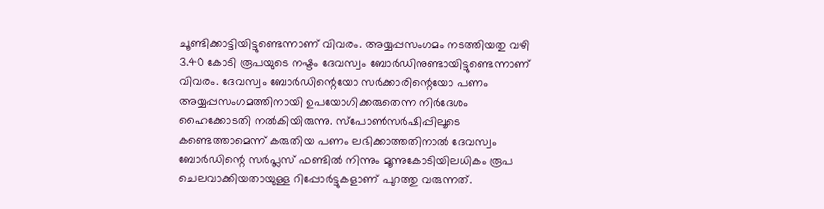ചൂണ്ടിക്കാട്ടിയിട്ടുണ്ടെന്നാണ് വിവരം. അയ്യപ്പസംഗമം നടത്തിയതു വഴി 3.40 കോടി രൂപയുടെ നഷ്ടം ദേവസ്വം ബോര്‍ഡിനുണ്ടായിട്ടുണ്ടെന്നാണ് വിവരം. ദേവസ്വം ബോര്‍ഡിന്റെയോ സര്‍ക്കാരിന്റെയോ പണം അയ്യപ്പസംഗമത്തിനായി ഉപയോഗിക്കരുതെന്ന നിര്‍ദേശം ഹൈക്കോടതി നല്‍കിയിരുന്നു. സ്പോണ്‍സര്‍ഷിപ്പിലൂടെ കണ്ടെത്താമെന്ന് കരുതിയ പണം ലഭിക്കാത്തതിനാല്‍ ദേവസ്വം ബോര്‍ഡിന്റെ സര്‍പ്ലസ് ഫണ്ടില്‍ നിന്നും മൂന്നുകോടിയിലധികം രൂപ ചെലവാക്കിയതായുള്ള റിപ്പോര്‍ട്ടുകളാണ് പുറത്തു വരുന്നത്.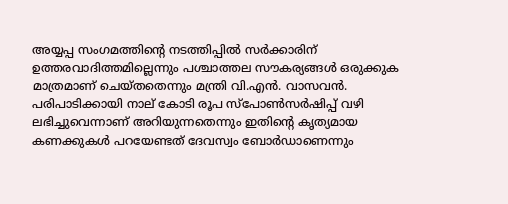അയ്യപ്പ സംഗമത്തിന്റെ നടത്തിപ്പില്‍ സര്‍ക്കാരിന് ഉത്തരവാദിത്തമില്ലെന്നും പശ്ചാത്തല സൗകര്യങ്ങള്‍ ഒരുക്കുക മാത്രമാണ് ചെയ്തതെന്നും മന്ത്രി വി.എന്‍. വാസവന്‍. പരിപാടിക്കായി നാല് കോടി രൂപ സ്‌പോണ്‍സര്‍ഷിപ്പ് വഴി ലഭിച്ചുവെന്നാണ് അറിയുന്നതെന്നും ഇതിന്റെ കൃത്യമായ കണക്കുകള്‍ പറയേണ്ടത് ദേവസ്വം ബോര്‍ഡാണെന്നും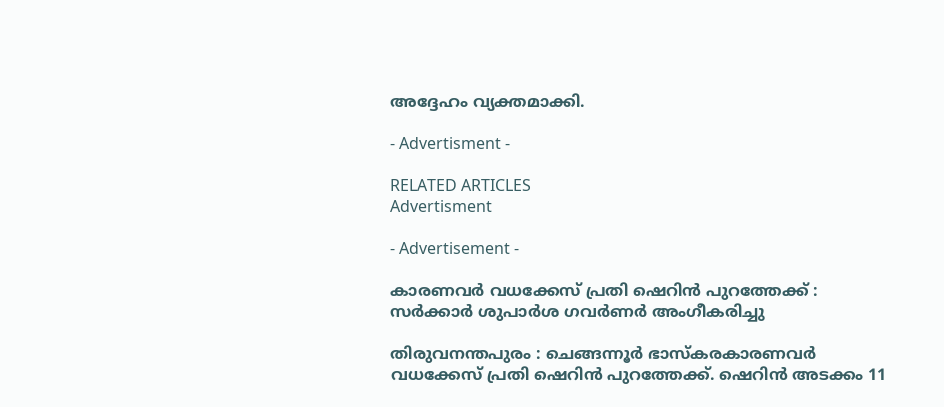അദ്ദേഹം വ്യക്തമാക്കി.

- Advertisment -

RELATED ARTICLES
Advertisment

- Advertisement -

കാരണവർ വധക്കേസ് പ്രതി ഷെറിൻ പുറത്തേക്ക് : സർക്കാർ ശുപാർശ ഗവർണർ അംഗീകരിച്ചു

തിരുവനന്തപുരം : ചെങ്ങന്നൂർ ഭാസ്കരകാരണവർ വധക്കേസ് പ്രതി ഷെറിൻ പുറത്തേക്ക്. ഷെറിൻ അടക്കം 11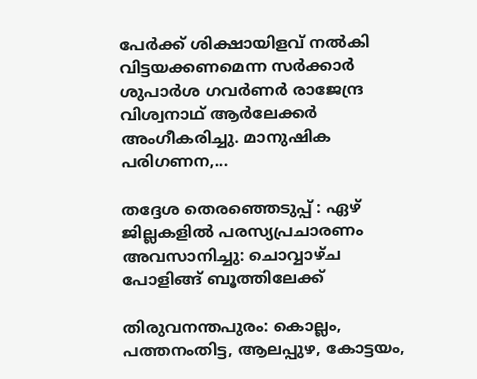പേർക്ക് ശിക്ഷായിളവ് നൽകി വിട്ടയക്കണമെന്ന സർക്കാർ ശുപാർശ ഗവർണർ രാജേന്ദ്ര വിശ്വനാഥ് ആർലേക്കർ അംഗീകരിച്ചു. മാനുഷിക പരിഗണന,...

തദ്ദേശ തെരഞ്ഞെടുപ്പ് : ഏഴ് ജില്ലകളിൽ പരസ്യപ്രചാരണം അവസാനിച്ചു: ചൊവ്വാഴ്ച പോളിങ്ങ് ബൂത്തിലേക്ക്

തിരുവനന്തപുരം: കൊല്ലം, പത്തനംതിട്ട, ആലപ്പുഴ, കോട്ടയം,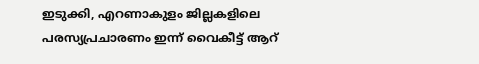ഇടുക്കി, എറണാകുളം ജില്ലകളിലെ പരസ്യപ്രചാരണം ഇന്ന് വൈകീട്ട് ആറ്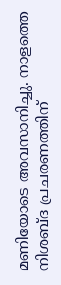മണിയോടെ അവസാനിച്ചു. നാളത്തെ നിശബ്ദ പ്രചരണത്തിന്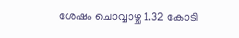ശേഷം ചൊവ്വാഴ്ച 1.32 കോടി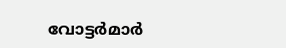വോട്ടര്‍മാര്‍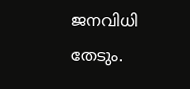ജനവിധി തേടും.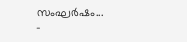സംഘര്‍ഷം...
-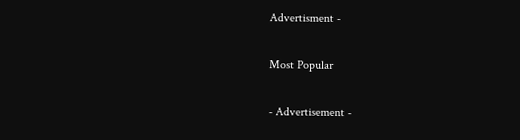Advertisment -

Most Popular

- Advertisement -